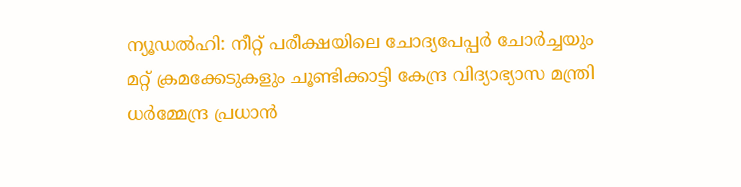ന്യൂഡൽഹി: നീറ്റ് പരീക്ഷയിലെ ചോദ്യപേപ്പർ ചോർച്ചയും മറ്റ് ക്രമക്കേടുകളും ചൂണ്ടിക്കാട്ടി കേന്ദ്ര വിദ്യാഭ്യാസ മന്ത്രി ധർമ്മേന്ദ്ര പ്രധാൻ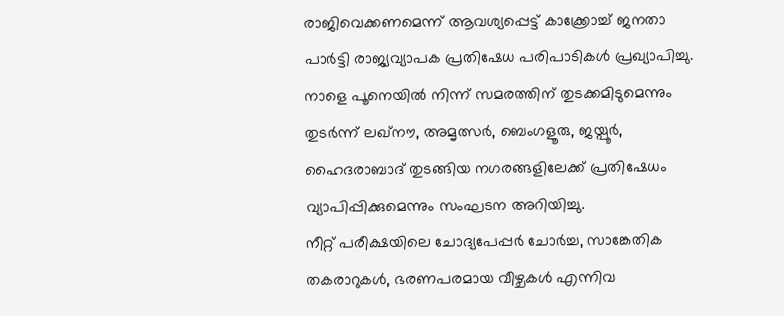രാജിവെക്കണമെന്ന് ആവശ്യപ്പെട്ട് കാക്ക്രോച്ച് ജനതാ പാർട്ടി രാജ്യവ്യാപക പ്രതിഷേധ പരിപാടികൾ പ്രഖ്യാപിച്ചു. നാളെ പൂനെയിൽ നിന്ന് സമരത്തിന് തുടക്കമിടുമെന്നും തുടർന്ന് ലഖ്നൗ, അമൃത്സർ, ബെംഗളൂരു, ജയ്പൂർ, ഹൈദരാബാദ് തുടങ്ങിയ നഗരങ്ങളിലേക്ക് പ്രതിഷേധം വ്യാപിപ്പിക്കുമെന്നും സംഘടന അറിയിച്ചു.
നീറ്റ് പരീക്ഷയിലെ ചോദ്യപേപ്പർ ചോർച്ച, സാങ്കേതിക തകരാറുകൾ, ഭരണപരമായ വീഴ്ചകൾ എന്നിവ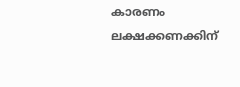കാരണം ലക്ഷക്കണക്കിന്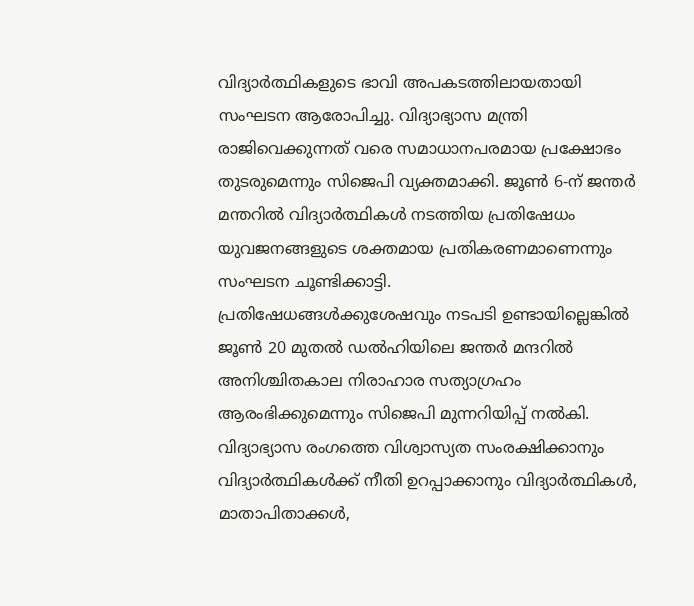വിദ്യാർത്ഥികളുടെ ഭാവി അപകടത്തിലായതായി സംഘടന ആരോപിച്ചു. വിദ്യാഭ്യാസ മന്ത്രി രാജിവെക്കുന്നത് വരെ സമാധാനപരമായ പ്രക്ഷോഭം തുടരുമെന്നും സിജെപി വ്യക്തമാക്കി. ജൂൺ 6-ന് ജന്തർ മന്തറിൽ വിദ്യാർത്ഥികൾ നടത്തിയ പ്രതിഷേധം യുവജനങ്ങളുടെ ശക്തമായ പ്രതികരണമാണെന്നും സംഘടന ചൂണ്ടിക്കാട്ടി.
പ്രതിഷേധങ്ങൾക്കുശേഷവും നടപടി ഉണ്ടായില്ലെങ്കിൽ ജൂൺ 20 മുതൽ ഡൽഹിയിലെ ജന്തർ മന്ദറിൽ അനിശ്ചിതകാല നിരാഹാര സത്യാഗ്രഹം ആരംഭിക്കുമെന്നും സിജെപി മുന്നറിയിപ്പ് നൽകി. വിദ്യാഭ്യാസ രംഗത്തെ വിശ്വാസ്യത സംരക്ഷിക്കാനും വിദ്യാർത്ഥികൾക്ക് നീതി ഉറപ്പാക്കാനും വിദ്യാർത്ഥികൾ, മാതാപിതാക്കൾ,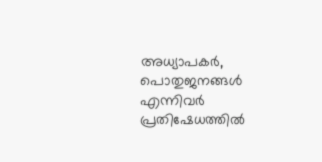അധ്യാപകർ, പൊതുജനങ്ങൾ എന്നിവർ പ്രതിഷേധത്തിൽ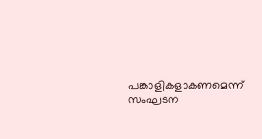പങ്കാളികളാകണമെന്ന് സംഘടന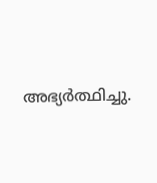അഭ്യർത്ഥിച്ചു.